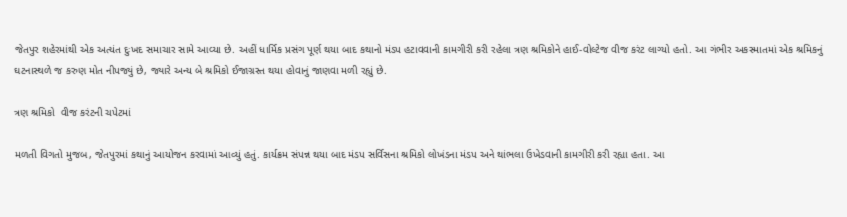જેતપુર શહેરમાંથી એક અત્યંત દુઃખદ સમાચાર સામે આવ્યા છે. અહીં ધાર્મિક પ્રસંગ પૂર્ણ થયા બાદ કથાનો મંડપ હટાવવાની કામગીરી કરી રહેલા ત્રણ શ્રમિકોને હાઈ-વોલ્ટેજ વીજ કરંટ લાગ્યો હતો. આ ગંભીર અકસ્માતમાં એક શ્રમિકનું ઘટનાસ્થળે જ કરુણ મોત નીપજ્યું છે, જ્યારે અન્ય બે શ્રમિકો ઈજાગ્રસ્ત થયા હોવાનું જાણવા મળી રહ્યું છે.

ત્રણ શ્રમિકો  વીજ કરંટની ચપેટમાં

મળતી વિગતો મુજબ, જેતપુરમાં કથાનું આયોજન કરવામાં આવ્યું હતું. કાર્યક્રમ સંપન્ન થયા બાદ મંડપ સર્વિસના શ્રમિકો લોખંડના મંડપ અને થાંભલા ઉખેડવાની કામગીરી કરી રહ્યા હતા. આ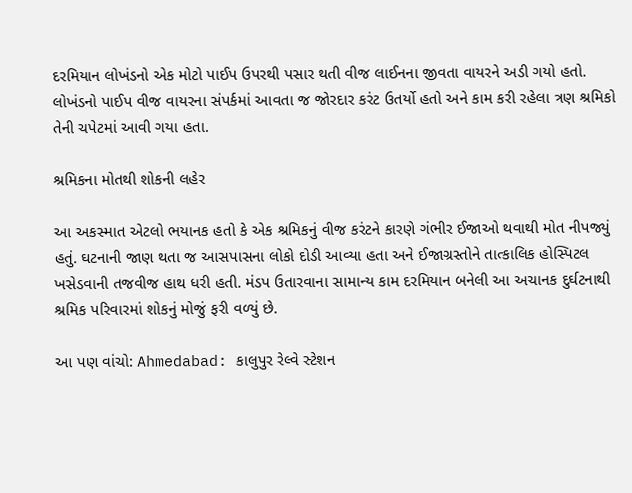દરમિયાન લોખંડનો એક મોટો પાઈપ ઉપરથી પસાર થતી વીજ લાઈનના જીવતા વાયરને અડી ગયો હતો. લોખંડનો પાઈપ વીજ વાયરના સંપર્કમાં આવતા જ જોરદાર કરંટ ઉતર્યો હતો અને કામ કરી રહેલા ત્રણ શ્રમિકો તેની ચપેટમાં આવી ગયા હતા.

શ્રમિકના મોતથી શોકની લહેર

આ અકસ્માત એટલો ભયાનક હતો કે એક શ્રમિકનું વીજ કરંટને કારણે ગંભીર ઈજાઓ થવાથી મોત નીપજ્યું હતું. ઘટનાની જાણ થતા જ આસપાસના લોકો દોડી આવ્યા હતા અને ઈજાગ્રસ્તોને તાત્કાલિક હોસ્પિટલ ખસેડવાની તજવીજ હાથ ધરી હતી. મંડપ ઉતારવાના સામાન્ય કામ દરમિયાન બનેલી આ અચાનક દુર્ઘટનાથી શ્રમિક પરિવારમાં શોકનું મોજું ફરી વળ્યું છે.

આ પણ વાંચો: Ahmedabad: કાલુપુર રેલ્વે સ્ટેશન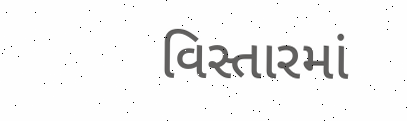વિસ્તારમાં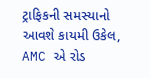ટ્રાફિકની સમસ્યાનો આવશે કાયમી ઉકેલ, AMC એ રોડ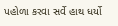પહોળા કરવા સર્વે હાથ ધર્યો